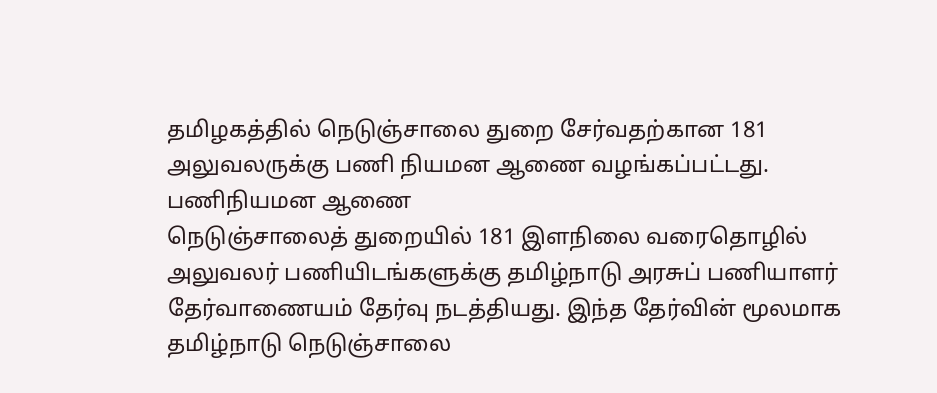தமிழகத்தில் நெடுஞ்சாலை துறை சேர்வதற்கான 181 அலுவலருக்கு பணி நியமன ஆணை வழங்கப்பட்டது.
பணிநியமன ஆணை
நெடுஞ்சாலைத் துறையில் 181 இளநிலை வரைதொழில் அலுவலர் பணியிடங்களுக்கு தமிழ்நாடு அரசுப் பணியாளர் தேர்வாணையம் தேர்வு நடத்தியது. இந்த தேர்வின் மூலமாக தமிழ்நாடு நெடுஞ்சாலை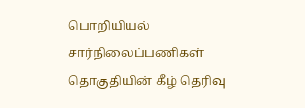பொறியியல் சார்நிலைப்பணிகள் தொகுதியின் கீழ் தெரிவு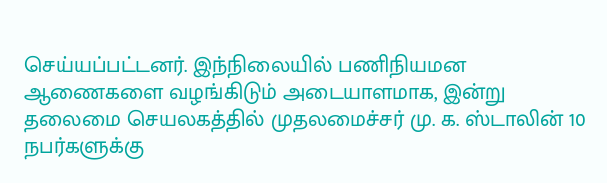செய்யப்பட்டனர். இந்நிலையில் பணிநியமன ஆணைகளை வழங்கிடும் அடையாளமாக, இன்று தலைமை செயலகத்தில் முதலமைச்சர் மு. க. ஸ்டாலின் 10 நபர்களுக்கு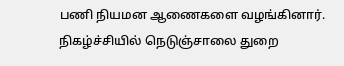பணி நியமன ஆணைகளை வழங்கினார். நிகழ்ச்சியில் நெடுஞ்சாலை துறை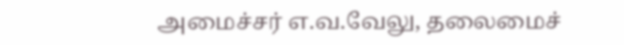அமைச்சர் எ.வ.வேலு, தலைமைச்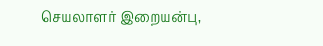செயலாளர் இறையன்பு,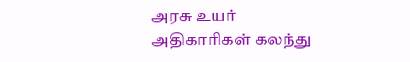அரசு உயர் அதிகாரிகள் கலந்து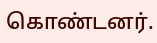கொண்டனர்.